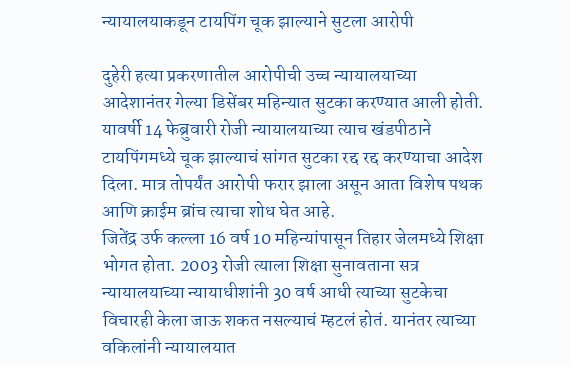न्यायालयाकडून टायपिंग चूक झाल्याने सुटला आरोपी

दुहेरी हत्या प्रकरणातील आरोपीची उच्च न्यायालयाच्या आदेशानंतर गेल्या डिसेंबर महिन्यात सुटका करण्यात आली होती. यावर्षी 14 फेब्रुवारी रोजी न्यायालयाच्या त्याच खंडपीठाने टायपिंगमध्ये चूक झाल्याचं सांगत सुटका रद्द रद्द करण्याचा आदेश दिला. मात्र तोपर्यंत आरोपी फरार झाला असून आता विशेष पथक आणि क्राईम ब्रांच त्याचा शोध घेत आहे.
जितेंद्र उर्फ कल्ला 16 वर्ष 10 महिन्यांपासून तिहार जेलमध्ये शिक्षा भोगत होता. 2003 रोजी त्याला शिक्षा सुनावताना सत्र न्यायालयाच्या न्यायाधीशांनी 30 वर्ष आधी त्याच्या सुटकेचा विचारही केला जाऊ शकत नसल्याचं म्हटलं होतं. यानंतर त्याच्या वकिलांनी न्यायालयात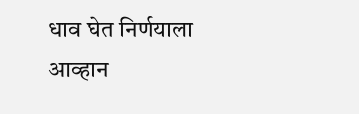धाव घेत निर्णयाला आव्हान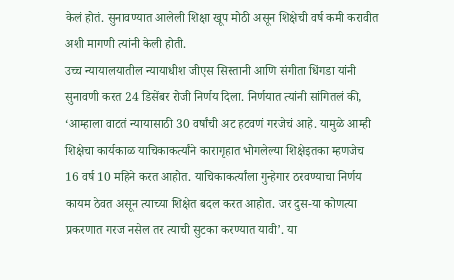केलं होतं. सुनावण्यात आलेली शिक्षा खूप मोठी असून शिक्षेची वर्ष कमी करावीत अशी मागणी त्यांनी केली होती.
उच्च न्यायालयातील न्यायाधीश जीएस सिस्तानी आणि संगीता धिंगडा यांनी सुनावणी करत 24 डिसेंबर रोजी निर्णय दिला. निर्णयात त्यांनी सांगितलं की, ‘आम्हाला वाटतं न्यायासाठी 30 वर्षांची अट हटवणं गरजेचं आहे. यामुळे आम्ही शिक्षेचा कार्यकाळ याचिकाकर्त्यांने कारागृहात भोगलेल्या शिक्षेइतका म्हणजेच 16 वर्ष 10 महिने करत आहोत. याचिकाकर्त्यांला गुन्हेगार ठरवण्याचा निर्णय कायम ठेवत असून त्याच्या शिक्षेत बदल करत आहोत. जर दुस-या कोणत्या प्रकरणात गरज नसेल तर त्याची सुटका करण्यात यावी’. या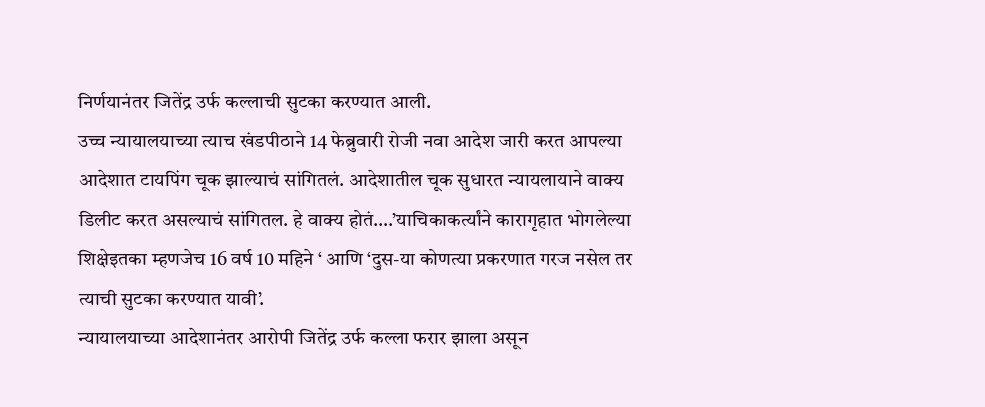निर्णयानंतर जितेंद्र उर्फ कल्लाची सुटका करण्यात आली.
उच्च न्यायालयाच्या त्याच खंडपीठाने 14 फेब्रुवारी रोजी नवा आदेश जारी करत आपल्या आदेशात टायपिंग चूक झाल्याचं सांगितलं. आदेशातील चूक सुधारत न्यायलायाने वाक्य डिलीट करत असल्याचं सांगितल. हे वाक्य होतं….’याचिकाकर्त्यांने कारागृहात भोगलेल्या शिक्षेइतका म्हणजेच 16 वर्ष 10 महिने ‘ आणि ‘दुस-या कोणत्या प्रकरणात गरज नसेल तर त्याची सुटका करण्यात यावी’.
न्यायालयाच्या आदेशानंतर आरोपी जितेंद्र उर्फ कल्ला फरार झाला असून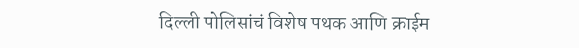दिल्ली पोलिसांचं विशेष पथक आणि क्राईम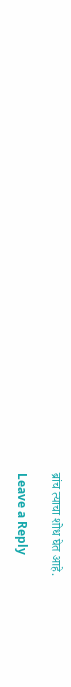ब्रांच त्याचा शोध घेत आहे.

Leave a Reply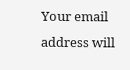Your email address will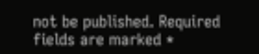not be published. Required fields are marked *